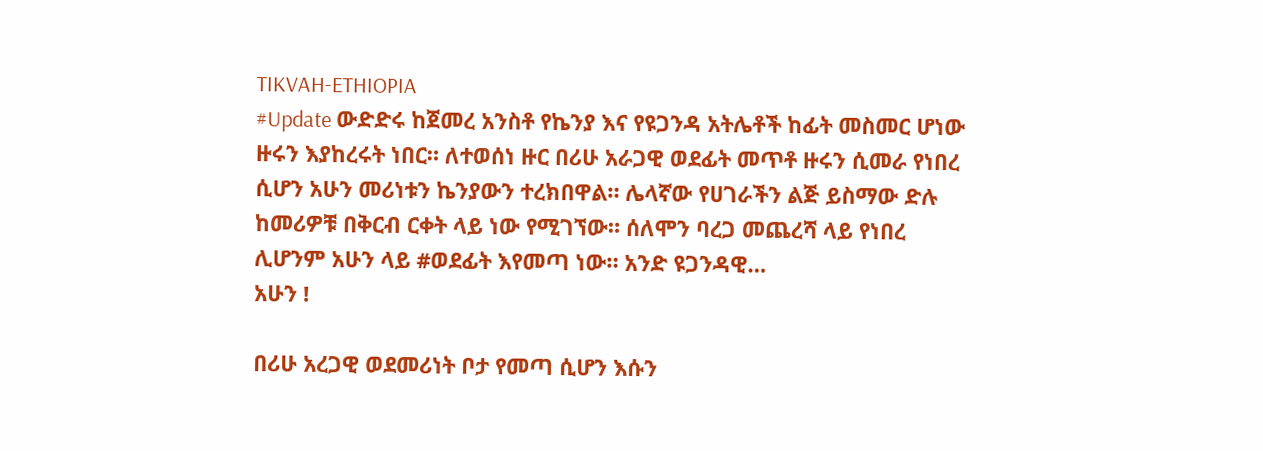TIKVAH-ETHIOPIA
#Update ውድድሩ ከጀመረ አንስቶ የኬንያ እና የዩጋንዳ አትሌቶች ከፊት መስመር ሆነው ዙሩን እያከረሩት ነበር። ለተወሰነ ዙር በሪሁ አራጋዊ ወደፊት መጥቶ ዙሩን ሲመራ የነበረ ሲሆን አሁን መሪነቱን ኬንያውን ተረክበዋል። ሌላኛው የሀገራችን ልጅ ይስማው ድሉ ከመሪዎቹ በቅርብ ርቀት ላይ ነው የሚገኘው። ሰለሞን ባረጋ መጨረሻ ላይ የነበረ ሊሆንም አሁን ላይ #ወደፊት እየመጣ ነው። አንድ ዩጋንዳዊ…
አሁን !

በሪሁ አረጋዊ ወደመሪነት ቦታ የመጣ ሲሆን እሱን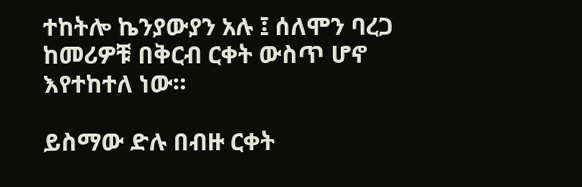ተከትሎ ኬንያውያን አሉ ፤ ሰለሞን ባረጋ ከመሪዎቹ በቅርብ ርቀት ውስጥ ሆኖ እየተከተለ ነው።

ይስማው ድሉ በብዙ ርቀት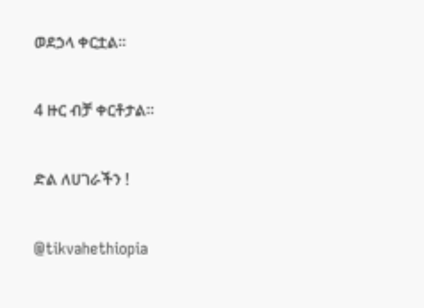ወደኃላ ቀርቷል።

4 ዙር ብቻ ቀርቶታል።

ድል ለሀገራችን !

@tikvahethiopia